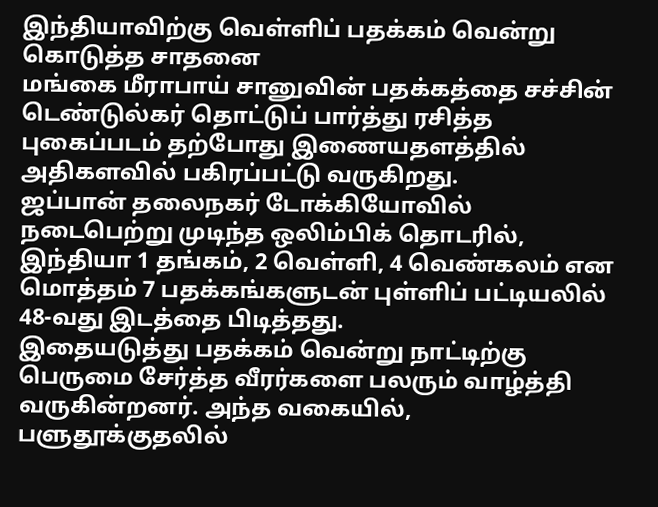இந்தியாவிற்கு வெள்ளிப் பதக்கம் வென்று கொடுத்த சாதனை
மங்கை மீராபாய் சானுவின் பதக்கத்தை சச்சின் டெண்டுல்கர் தொட்டுப் பார்த்து ரசித்த புகைப்படம் தற்போது இணையதளத்தில் அதிகளவில் பகிரப்பட்டு வருகிறது.
ஜப்பான் தலைநகர் டோக்கியோவில் நடைபெற்று முடிந்த ஒலிம்பிக் தொடரில், இந்தியா 1 தங்கம், 2 வெள்ளி, 4 வெண்கலம் என மொத்தம் 7 பதக்கங்களுடன் புள்ளிப் பட்டியலில் 48-வது இடத்தை பிடித்தது.
இதையடுத்து பதக்கம் வென்று நாட்டிற்கு பெருமை சேர்த்த வீரர்களை பலரும் வாழ்த்தி வருகின்றனர். அந்த வகையில், பளுதூக்குதலில்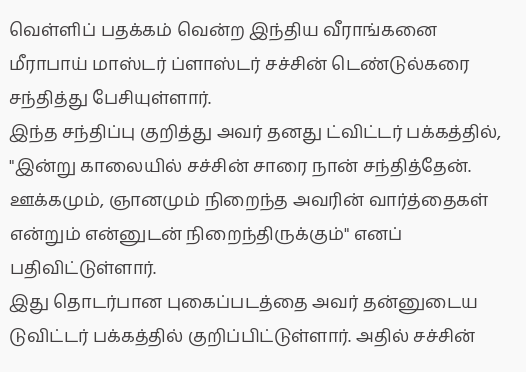வெள்ளிப் பதக்கம் வென்ற இந்திய வீராங்கனை மீராபாய் மாஸ்டர் ப்ளாஸ்டர் சச்சின் டெண்டுல்கரை சந்தித்து பேசியுள்ளார்.
இந்த சந்திப்பு குறித்து அவர் தனது ட்விட்டர் பக்கத்தில், "இன்று காலையில் சச்சின் சாரை நான் சந்தித்தேன். ஊக்கமும், ஞானமும் நிறைந்த அவரின் வார்த்தைகள் என்றும் என்னுடன் நிறைந்திருக்கும்" எனப் பதிவிட்டுள்ளார்.
இது தொடர்பான புகைப்படத்தை அவர் தன்னுடைய டுவிட்டர் பக்கத்தில் குறிப்பிட்டுள்ளார். அதில் சச்சின்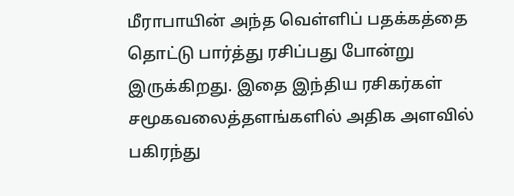மீராபாயின் அந்த வெள்ளிப் பதக்கத்தை தொட்டு பார்த்து ரசிப்பது போன்று இருக்கிறது. இதை இந்திய ரசிகர்கள் சமூகவலைத்தளங்களில் அதிக அளவில் பகிரந்து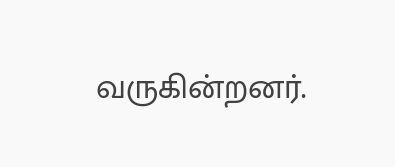வருகின்றனர்.